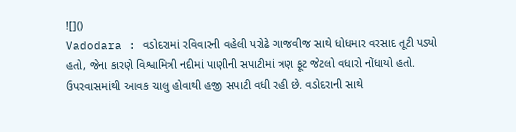![]()
Vadodara : વડોદરામાં રવિવારની વહેલી પરોઢે ગાજવીજ સાથે ધોધમાર વરસાદ તૂટી પડ્યો હતો, જેના કારણે વિશ્વામિત્રી નદીમાં પાણીની સપાટીમાં ત્રણ ફૂટ જેટલો વધારો નોંધાયો હતો. ઉપરવાસમાંથી આવક ચાલુ હોવાથી હજી સપાટી વધી રહી છે. વડોદરાની સાથે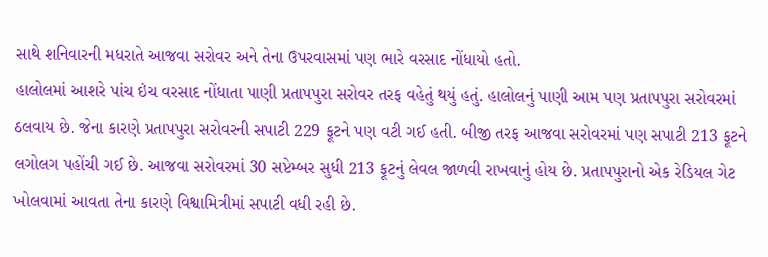સાથે શનિવારની મધરાતે આજવા સરોવર અને તેના ઉપરવાસમાં પણ ભારે વરસાદ નોંધાયો હતો.
હાલોલમાં આશરે પાંચ ઇંચ વરસાદ નોંધાતા પાણી પ્રતાપપુરા સરોવર તરફ વહેતું થયું હતું. હાલોલનું પાણી આમ પણ પ્રતાપપુરા સરોવરમાં ઠલવાય છે. જેના કારણે પ્રતાપપુરા સરોવરની સપાટી 229 ફૂટને પણ વટી ગઈ હતી. બીજી તરફ આજવા સરોવરમાં પણ સપાટી 213 ફૂટને લગોલગ પહોંચી ગઈ છે. આજવા સરોવરમાં 30 સપ્ટેમ્બર સુધી 213 ફૂટનું લેવલ જાળવી રાખવાનું હોય છે. પ્રતાપપુરાનો એક રેડિયલ ગેટ ખોલવામાં આવતા તેના કારણે વિશ્વામિત્રીમાં સપાટી વધી રહી છે.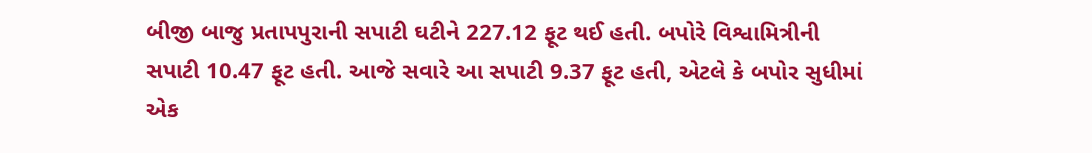બીજી બાજુ પ્રતાપપુરાની સપાટી ઘટીને 227.12 ફૂટ થઈ હતી. બપોરે વિશ્વામિત્રીની સપાટી 10.47 ફૂટ હતી. આજે સવારે આ સપાટી 9.37 ફૂટ હતી, એટલે કે બપોર સુધીમાં એક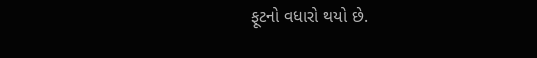ફૂટનો વધારો થયો છે.